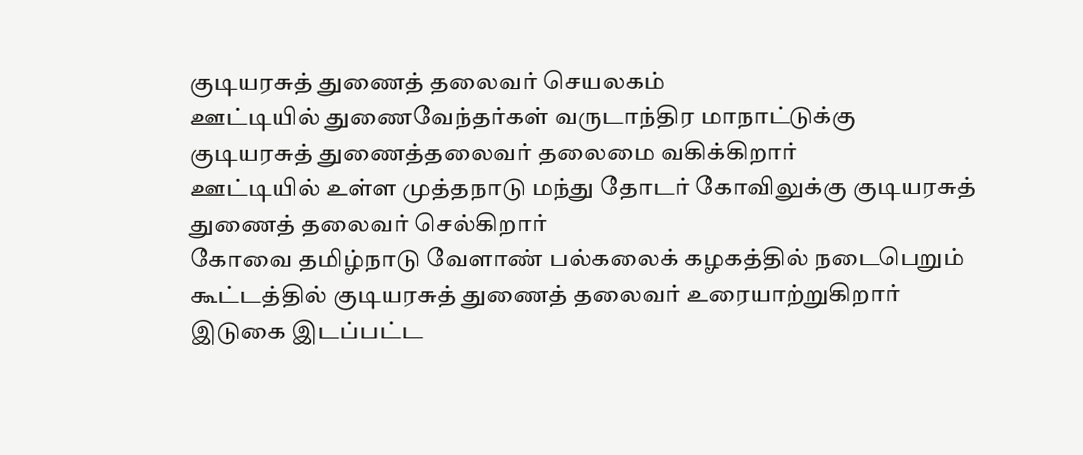குடியரசுத் துணைத் தலைவர் செயலகம்
ஊட்டியில் துணைவேந்தர்கள் வருடாந்திர மாநாட்டுக்கு குடியரசுத் துணைத்தலைவர் தலைமை வகிக்கிறார்
ஊட்டியில் உள்ள முத்தநாடு மந்து தோடர் கோவிலுக்கு குடியரசுத் துணைத் தலைவர் செல்கிறார்
கோவை தமிழ்நாடு வேளாண் பல்கலைக் கழகத்தில் நடைபெறும் கூட்டத்தில் குடியரசுத் துணைத் தலைவர் உரையாற்றுகிறார்
இடுகை இடப்பட்ட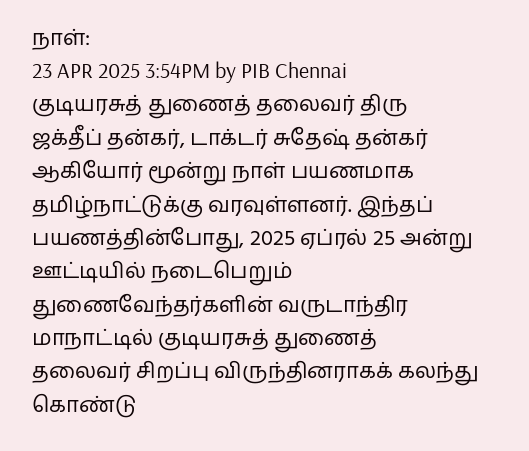நாள்:
23 APR 2025 3:54PM by PIB Chennai
குடியரசுத் துணைத் தலைவர் திரு ஜக்தீப் தன்கர், டாக்டர் சுதேஷ் தன்கர் ஆகியோர் மூன்று நாள் பயணமாக தமிழ்நாட்டுக்கு வரவுள்ளனர். இந்தப் பயணத்தின்போது, 2025 ஏப்ரல் 25 அன்று ஊட்டியில் நடைபெறும் துணைவேந்தர்களின் வருடாந்திர மாநாட்டில் குடியரசுத் துணைத் தலைவர் சிறப்பு விருந்தினராகக் கலந்து கொண்டு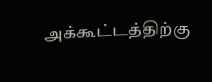அக்கூட்டத்திற்கு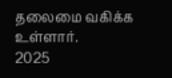தலைமை வகிக்க உள்ளார்.
2025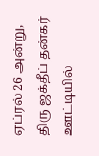ஏப்ரல் 26 அன்று, திரு ஜக்தீப் தன்கர் ஊட்டியில்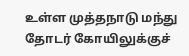உள்ள முத்தநாடு மந்து தோடர் கோயிலுக்குச்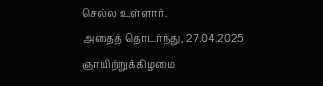செல்ல உள்ளார்.
அதைத் தொடர்ந்து, 27.04.2025 ஞாயிற்றுக்கிழமை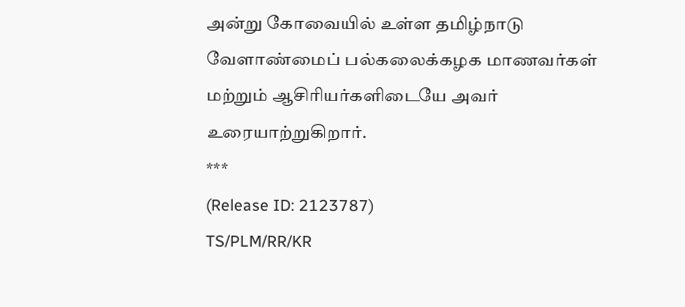அன்று கோவையில் உள்ள தமிழ்நாடு வேளாண்மைப் பல்கலைக்கழக மாணவர்கள் மற்றும் ஆசிரியர்களிடையே அவர் உரையாற்றுகிறார்.
***
(Release ID: 2123787)
TS/PLM/RR/KR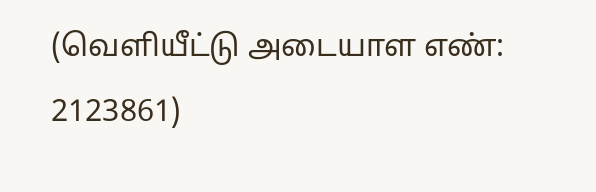(வெளியீட்டு அடையாள எண்: 2123861)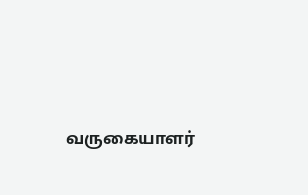வருகையாளர்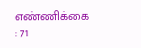எண்ணிக்கை : 71